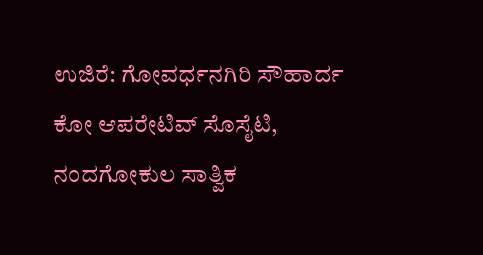ಉಜಿರೆ: ಗೋವರ್ಧನಗಿರಿ ಸೌಹಾರ್ದ ಕೋ ಆಪರೇಟಿವ್ ಸೊಸೈಟಿ, ನಂದಗೋಕುಲ ಸಾತ್ವಿಕ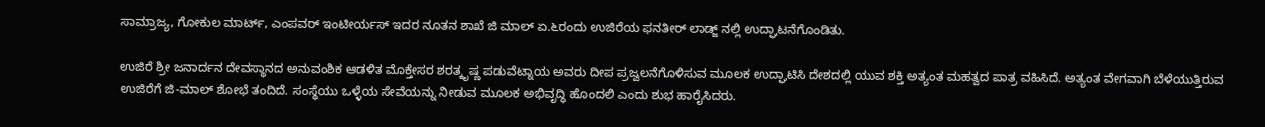ಸಾಮ್ರಾಜ್ಯ, ಗೋಕುಲ ಮಾರ್ಟ್, ಎಂಪವರ್ ಇಂಟೀರ್ಯಸ್ ಇದರ ನೂತನ ಶಾಖೆ ಜಿ ಮಾಲ್ ಏ.೬ರಂದು ಉಜಿರೆಯ ಫನತೀರ್ ಲಾಡ್ಜ್ ನಲ್ಲಿ ಉದ್ಘಾಟನೆಗೊಂಡಿತು.

ಉಜಿರೆ ಶ್ರೀ ಜನಾರ್ದನ ದೇವಸ್ಥಾನದ ಅನುವಂಶಿಕ ಆಡಳಿತ ಮೊಕ್ತೇಸರ ಶರತ್ಕೃಷ್ಣ ಪಡುವೆಟ್ನಾಯ ಅವರು ದೀಪ ಪ್ರಜ್ವಲನೆಗೊಳಿಸುವ ಮೂಲಕ ಉದ್ಘಾಟಿಸಿ ದೇಶದಲ್ಲಿ ಯುವ ಶಕ್ತಿ ಅತ್ಯಂತ ಮಹತ್ವದ ಪಾತ್ರ ವಹಿಸಿದೆ. ಅತ್ಯಂತ ವೇಗವಾಗಿ ಬೆಳೆಯುತ್ತಿರುವ ಉಜಿರೆಗೆ ಜಿ-ಮಾಲ್ ಶೋಭೆ ತಂದಿದೆ. ಸಂಸ್ಥೆಯು ಒಳ್ಳೆಯ ಸೇವೆಯನ್ನು ನೀಡುವ ಮೂಲಕ ಅಭಿವೃದ್ಧಿ ಹೊಂದಲಿ ಎಂದು ಶುಭ ಹಾರೈಸಿದರು.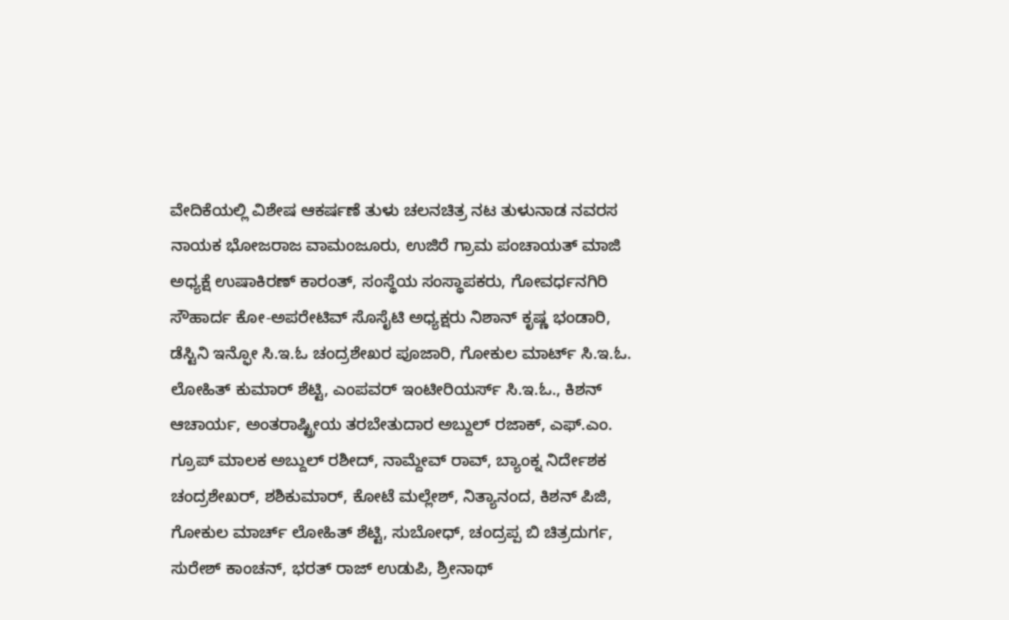ವೇದಿಕೆಯಲ್ಲಿ ವಿಶೇಷ ಆಕರ್ಷಣೆ ತುಳು ಚಲನಚಿತ್ರ ನಟ ತುಳುನಾಡ ನವರಸ ನಾಯಕ ಭೋಜರಾಜ ವಾಮಂಜೂರು, ಉಜಿರೆ ಗ್ರಾಮ ಪಂಚಾಯತ್ ಮಾಜಿ ಅಧ್ಯಕ್ಷೆ ಉಷಾಕಿರಣ್ ಕಾರಂತ್, ಸಂಸ್ಥೆಯ ಸಂಸ್ಥಾಪಕರು, ಗೋವರ್ಧನಗಿರಿ ಸೌಹಾರ್ದ ಕೋ-ಅಪರೇಟಿವ್ ಸೊಸೈಟಿ ಅಧ್ಯಕ್ಷರು ನಿಶಾನ್ ಕೃಷ್ಣ ಭಂಡಾರಿ, ಡೆಸ್ಟಿನಿ ಇನ್ಫೋ ಸಿ.ಇ.ಓ ಚಂದ್ರಶೇಖರ ಪೂಜಾರಿ, ಗೋಕುಲ ಮಾರ್ಟ್ ಸಿ.ಇ.ಓ. ಲೋಹಿತ್ ಕುಮಾರ್ ಶೆಟ್ಟಿ, ಎಂಪವರ್ ಇಂಟೀರಿಯರ್ಸ್ ಸಿ.ಇ.ಓ., ಕಿಶನ್ ಆಚಾರ್ಯ, ಅಂತರಾಷ್ಟ್ರೀಯ ತರಬೇತುದಾರ ಅಬ್ದುಲ್ ರಜಾಕ್, ಎಫ್.ಎಂ. ಗ್ರೂಪ್ ಮಾಲಕ ಅಬ್ದುಲ್ ರಶೀದ್, ನಾಮ್ದೇವ್ ರಾವ್, ಬ್ಯಾಂಕ್ನ ನಿರ್ದೇಶಕ ಚಂದ್ರಶೇಖರ್, ಶಶಿಕುಮಾರ್, ಕೋಟೆ ಮಲ್ಲೇಶ್, ನಿತ್ಯಾನಂದ, ಕಿಶನ್ ಪಿಜಿ, ಗೋಕುಲ ಮಾರ್ಚ್ ಲೋಹಿತ್ ಶೆಟ್ಟಿ, ಸುಬೋಧ್, ಚಂದ್ರಪ್ಪ ಬಿ ಚಿತ್ರದುರ್ಗ, ಸುರೇಶ್ ಕಾಂಚನ್, ಭರತ್ ರಾಜ್ ಉಡುಪಿ, ಶ್ರೀನಾಥ್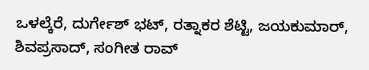ಒಳಲ್ಕೆರೆ, ದುರ್ಗೇಶ್ ಭಟ್, ರತ್ನಾಕರ ಶೆಟ್ಟಿ, ಜಯಕುಮಾರ್, ಶಿವಪ್ರಸಾದ್, ಸಂಗೀತ ರಾವ್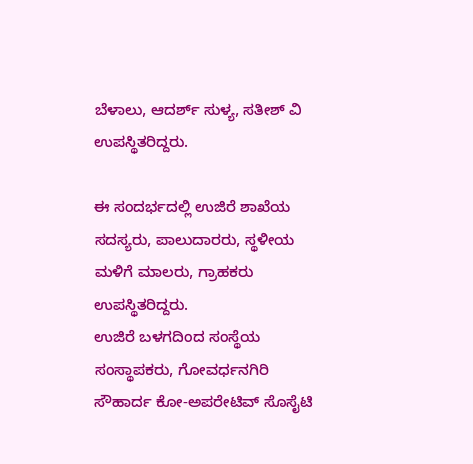ಬೆಳಾಲು, ಆದರ್ಶ್ ಸುಳ್ಯ, ಸತೀಶ್ ವಿ ಉಪಸ್ಥಿತರಿದ್ದರು.

ಈ ಸಂದರ್ಭದಲ್ಲಿ ಉಜಿರೆ ಶಾಖೆಯ ಸದಸ್ಯರು, ಪಾಲುದಾರರು, ಸ್ಥಳೀಯ ಮಳಿಗೆ ಮಾಲರು, ಗ್ರಾಹಕರು ಉಪಸ್ಥಿತರಿದ್ದರು.
ಉಜಿರೆ ಬಳಗದಿಂದ ಸಂಸ್ಥೆಯ ಸಂಸ್ಥಾಪಕರು, ಗೋವರ್ಧನಗಿರಿ ಸೌಹಾರ್ದ ಕೋ-ಅಪರೇಟಿವ್ ಸೊಸೈಟಿ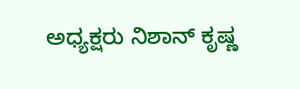ಅಧ್ಯಕ್ಷರು ನಿಶಾನ್ ಕೃಷ್ಣ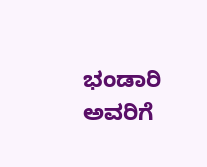ಭಂಡಾರಿ ಅವರಿಗೆ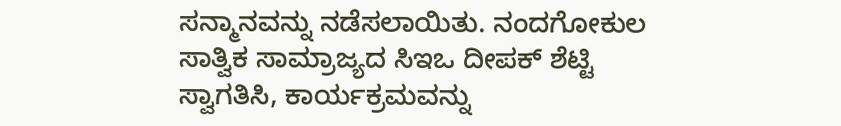ಸನ್ಮಾನವನ್ನು ನಡೆಸಲಾಯಿತು. ನಂದಗೋಕುಲ ಸಾತ್ವಿಕ ಸಾಮ್ರಾಜ್ಯದ ಸಿಇಒ ದೀಪಕ್ ಶೆಟ್ಟಿ ಸ್ವಾಗತಿಸಿ, ಕಾರ್ಯಕ್ರಮವನ್ನು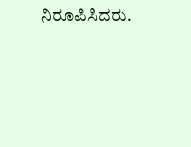ನಿರೂಪಿಸಿದರು.